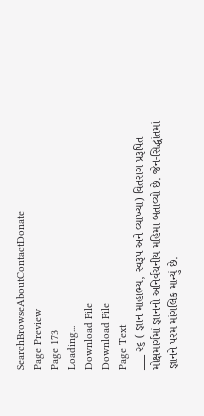SearchBrowseAboutContactDonate
Page Preview
Page 173
Loading...
Download File
Download File
Page Text
___ ૨૬ ( જ્ઞાન માહાભ્ય, સ્વરૂપ અને વ્યાખ્યા) વિતરાગ પ્રરૂપિત મોક્ષમાર્ગમાં જ્ઞાનનો અનિર્વચનીય મહિમા બતાવ્યો છે. જેન-સિદ્ધાંતમાં જ્ઞાનને પરમ માંગલિક માન્યું છે.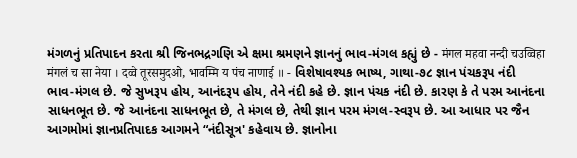મંગળનું પ્રતિપાદન કરતા શ્રી જિનભદ્રગણિ એ ક્ષમા શ્રમણને જ્ઞાનનું ભાવ-મંગલ કહ્યું છે - मंगल महवा नन्दी चउव्विहा मंगलं च सा नेया । दव्वे तूरसमुदओ, भावम्मि य पंच नाणाई ॥ - વિશેષાવશ્યક ભાષ્ય, ગાથા-૭૮ જ્ઞાન પંચકરૂપ નંદી ભાવ-મંગલ છે. જે સુખરૂપ હોય, આનંદરૂપ હોય, તેને નંદી કહે છે. જ્ઞાન પંચક નંદી છે. કારણ કે તે પરમ આનંદના સાધનભૂત છે. જે આનંદના સાધનભૂત છે, તે મંગલ છે, તેથી જ્ઞાન પરમ મંગલ-સ્વરૂપ છે. આ આધાર પર જૈન આગમોમાં જ્ઞાનપ્રતિપાદક આગમને “નંદીસૂત્ર' કહેવાય છે. જ્ઞાનોના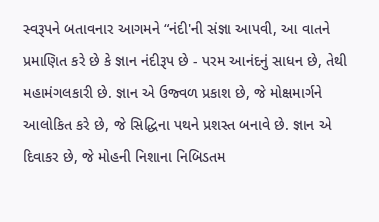સ્વરૂપને બતાવનાર આગમને “નંદી'ની સંજ્ઞા આપવી, આ વાતને પ્રમાણિત કરે છે કે જ્ઞાન નંદીરૂપ છે - પરમ આનંદનું સાધન છે, તેથી મહામંગલકારી છે. જ્ઞાન એ ઉજ્વળ પ્રકાશ છે, જે મોક્ષમાર્ગને આલોકિત કરે છે, જે સિદ્ધિના પથને પ્રશસ્ત બનાવે છે. જ્ઞાન એ દિવાકર છે, જે મોહની નિશાના નિબિડતમ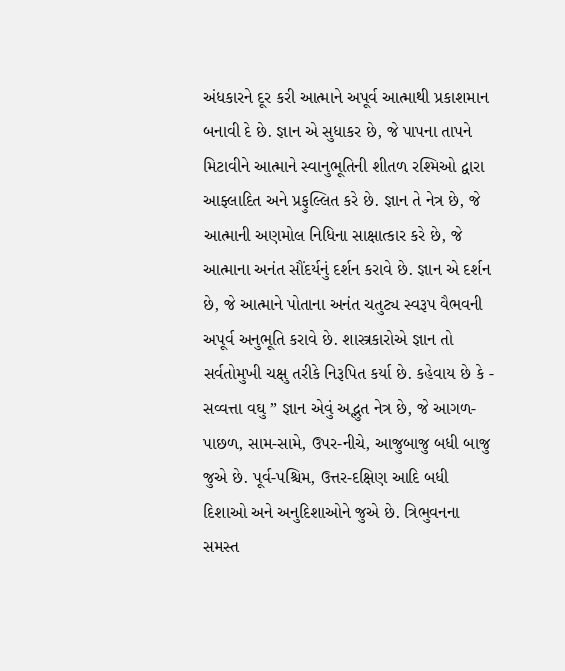અંધકારને દૂર કરી આત્માને અપૂર્વ આત્માથી પ્રકાશમાન બનાવી દે છે. જ્ઞાન એ સુધાકર છે, જે પાપના તાપને મિટાવીને આત્માને સ્વાનુભૂતિની શીતળ રશ્મિઓ દ્વારા આફ્લાદિત અને પ્રફુલ્લિત કરે છે. જ્ઞાન તે નેત્ર છે, જે આત્માની અણમોલ નિધિના સાક્ષાત્કાર કરે છે, જે આત્માના અનંત સૌંદર્યનું દર્શન કરાવે છે. જ્ઞાન એ દર્શન છે, જે આત્માને પોતાના અનંત ચતુટ્ય સ્વરૂપ વૈભવની અપૂર્વ અનુભૂતિ કરાવે છે. શાસ્ત્રકારોએ જ્ઞાન તો સર્વતોમુખી ચક્ષુ તરીકે નિરૂપિત કર્યા છે. કહેવાય છે કે - સવ્વત્તા વઘુ ” જ્ઞાન એવું અદ્ભુત નેત્ર છે, જે આગળ-પાછળ, સામ-સામે, ઉપર-નીચે, આજુબાજુ બધી બાજુ જુએ છે. પૂર્વ-પશ્ચિમ, ઉત્તર-દક્ષિણ આદિ બધી દિશાઓ અને અનુદિશાઓને જુએ છે. ત્રિભુવનના સમસ્ત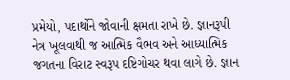પ્રમેયો, પદાર્થોને જોવાની ક્ષમતા રાખે છે. જ્ઞાનરૂપી નેત્ર ખૂલવાથી જ આત્મિક વૈભવ અને આધ્યાત્મિક જગતના વિરાટ સ્વરૂપ દષ્ટિગોચર થવા લાગે છે. જ્ઞાન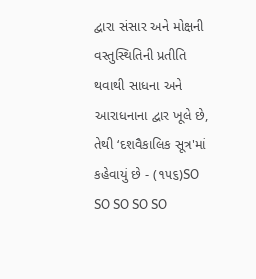દ્વારા સંસાર અને મોક્ષની વસ્તુસ્થિતિની પ્રતીતિ થવાથી સાધના અને આરાધનાના દ્વાર ખૂલે છે, તેથી ‘દશવૈકાલિક સૂત્ર'માં કહેવાયું છે - (૧૫૬)SO SO SO SO SO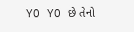YO YO છે તેનો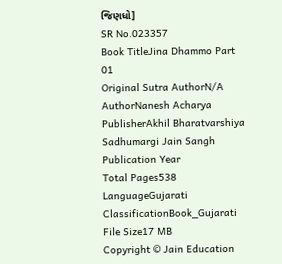જિણધો]
SR No.023357
Book TitleJina Dhammo Part 01
Original Sutra AuthorN/A
AuthorNanesh Acharya
PublisherAkhil Bharatvarshiya Sadhumargi Jain Sangh
Publication Year
Total Pages538
LanguageGujarati
ClassificationBook_Gujarati
File Size17 MB
Copyright © Jain Education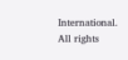International. All rights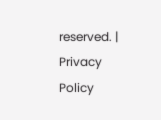reserved. | Privacy Policy